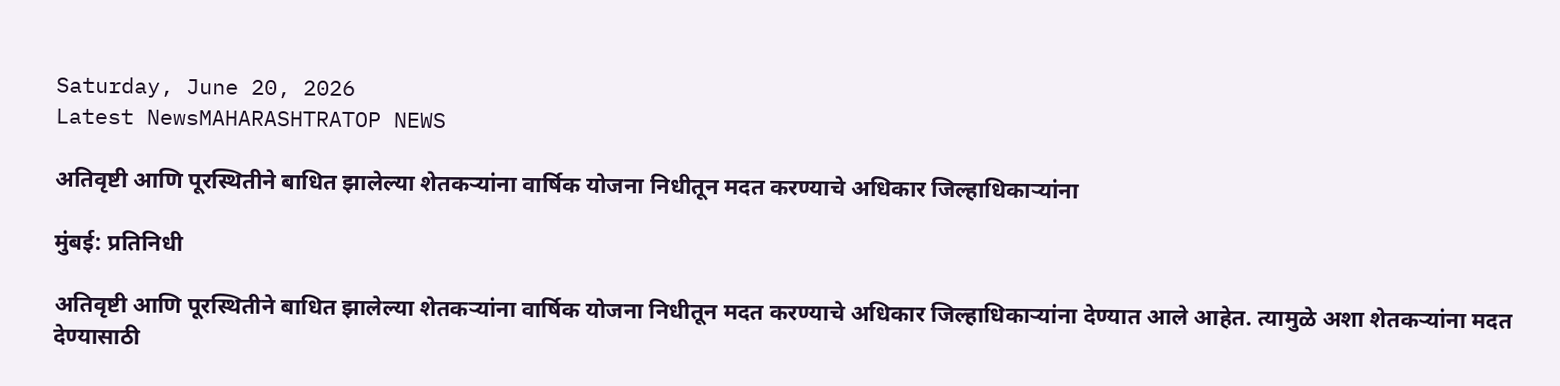Saturday, June 20, 2026
Latest NewsMAHARASHTRATOP NEWS

अतिवृष्टी आणि पूरस्थितीने बाधित झालेल्या शेतकऱ्यांना वार्षिक योजना निधीतून मदत करण्याचे अधिकार जिल्हाधिकाऱ्यांना

मुंबई: प्रतिनिधी

अतिवृष्टी आणि पूरस्थितीने बाधित झालेल्या शेतकऱ्यांना वार्षिक योजना निधीतून मदत करण्याचे अधिकार जिल्हाधिकाऱ्यांना देण्यात आले आहेत. त्यामुळे अशा शेतकऱ्यांना मदत देण्यासाठी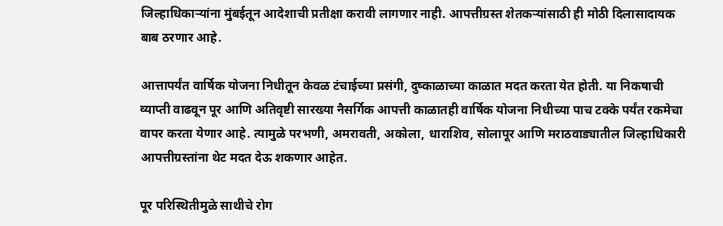जिल्हाधिकाऱ्यांना मुंबईतून आदेशाची प्रतीक्षा करावी लागणार नाही. आपत्तीग्रस्त शेतकऱ्यांसाठी ही मोठी दिलासादायक बाब ठरणार आहे.

आत्तापर्यंत वार्षिक योजना निधीतून केवळ टंचाईच्या प्रसंगी, दुष्काळाच्या काळात मदत करता येत होती. या निकषाची व्याप्ती वाढवून पूर आणि अतिवृष्टी सारख्या नैसर्गिक आपत्ती काळातही वार्षिक योजना निधीच्या पाच टक्के पर्यंत रकमेचा वापर करता येणार आहे. त्यामुळे परभणी, अमरावती, अकोला, धाराशिव, सोलापूर आणि मराठवाड्यातील जिल्हाधिकारी आपत्तीग्रस्तांना थेट मदत देऊ शकणार आहेत.

पूर परिस्थितीमुळे साथीचे रोग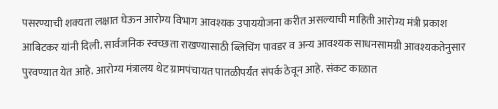पसरण्याची शक्यता लक्षात घेऊन आरोग्य विभाग आवश्यक उपाययोजना करीत असल्याची माहिती आरोग्य मंत्री प्रकाश आबिटकर यांनी दिली. सार्वजनिक स्वच्छता राखण्यासाठी ब्लिचिंग पावडर व अन्य आवश्यक साधनसामग्री आवश्यकतेनुसार पुरवण्यात येत आहे. आरोग्य मंत्रालय थेट ग्रामपंचायत पातळीपर्यंत संपर्क ठेवून आहे. संकट काळात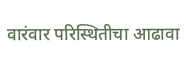वारंवार परिस्थितीचा आढावा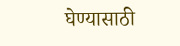घेण्यासाठी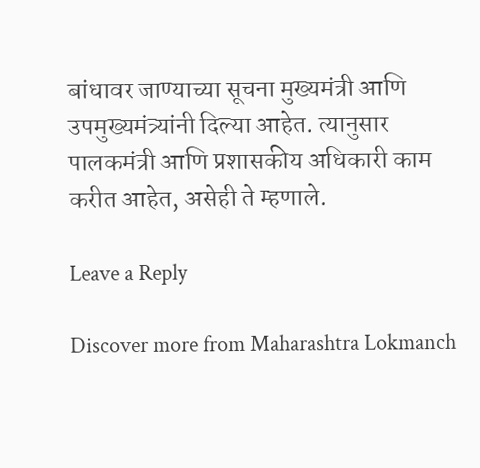बांधावर जाण्याच्या सूचना मुख्यमंत्री आणि उपमुख्यमंत्र्यांनी दिल्या आहेत. त्यानुसार पालकमंत्री आणि प्रशासकीय अधिकारी काम करीत आहेत, असेही ते म्हणाले.

Leave a Reply

Discover more from Maharashtra Lokmanch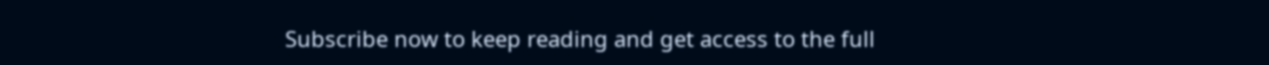Subscribe now to keep reading and get access to the full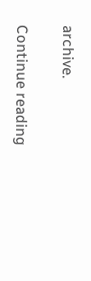archive.

Continue reading